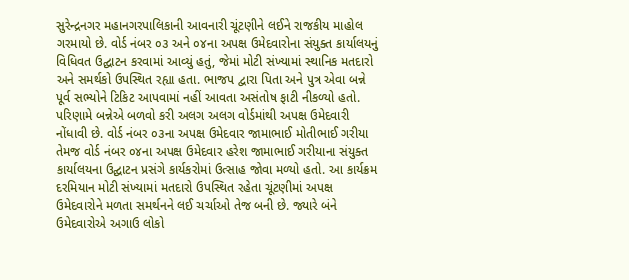સુરેન્દ્રનગર મહાનગરપાલિકાની આવનારી ચૂંટણીને લઈને રાજકીય માહોલ ગરમાયો છે. વોર્ડ નંબર ૦૩ અને ૦૪ના અપક્ષ ઉમેદવારોના સંયુક્ત કાર્યાલયનું વિધિવત ઉદ્ઘાટન કરવામાં આવ્યું હતું, જેમાં મોટી સંખ્યામાં સ્થાનિક મતદારો અને સમર્થકો ઉપસ્થિત રહ્યા હતા. ભાજપ દ્વારા પિતા અને પુત્ર એવા બન્ને પૂર્વ સભ્યોને ટિકિટ આપવામાં નહીં આવતા અસંતોષ ફાટી નીકળ્યો હતો. પરિણામે બન્નેએ બળવો કરી અલગ અલગ વોર્ડમાંથી અપક્ષ ઉમેદવારી નોંધાવી છે. વોર્ડ નંબર ૦૩ના અપક્ષ ઉમેદવાર જામાભાઈ મોતીભાઈ ગરીયા તેમજ વોર્ડ નંબર ૦૪ના અપક્ષ ઉમેદવાર હરેશ જામાભાઈ ગરીયાના સંયુક્ત કાર્યાલયના ઉદ્ઘાટન પ્રસંગે કાર્યકરોમાં ઉત્સાહ જોવા મળ્યો હતો. આ કાર્યક્રમ દરમિયાન મોટી સંખ્યામાં મતદારો ઉપસ્થિત રહેતા ચૂંટણીમાં અપક્ષ ઉમેદવારોને મળતા સમર્થનને લઈ ચર્ચાઓ તેજ બની છે. જ્યારે બંને ઉમેદવારોએ અગાઉ લોકો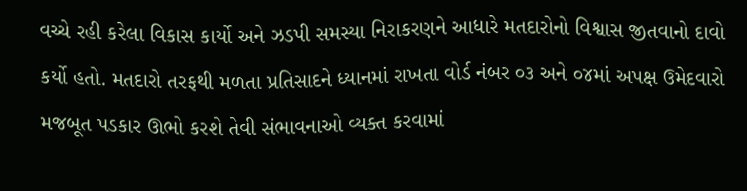વચ્ચે રહી કરેલા વિકાસ કાર્યો અને ઝડપી સમસ્યા નિરાકરણને આધારે મતદારોનો વિશ્વાસ જીતવાનો દાવો કર્યો હતો. મતદારો તરફથી મળતા પ્રતિસાદને ધ્યાનમાં રાખતા વોર્ડ નંબર ૦૩ અને ૦૪માં અપક્ષ ઉમેદવારો મજબૂત પડકાર ઊભો કરશે તેવી સંભાવનાઓ વ્યક્ત કરવામાં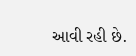આવી રહી છે.